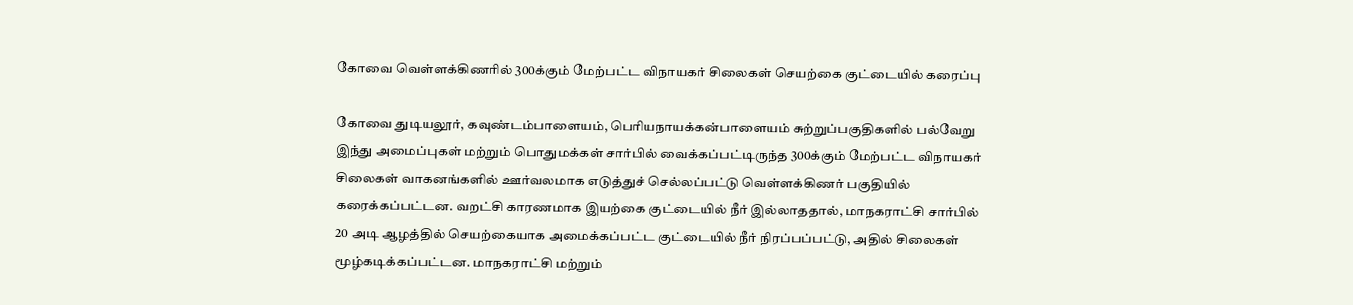கோவை வெள்ளக்கிணரில் 300க்கும் மேற்பட்ட விநாயகர் சிலைகள் செயற்கை குட்டையில் கரைப்பு

கோவை துடியலூர், கவுண்டம்பாளையம், பெரியநாயக்கன்பாளையம் சுற்றுப்பகுதிகளில் பல்வேறு இந்து அமைப்புகள் மற்றும் பொதுமக்கள் சார்பில் வைக்கப்பட்டிருந்த 300க்கும் மேற்பட்ட விநாயகர் சிலைகள் வாகனங்களில் ஊர்வலமாக எடுத்துச் செல்லப்பட்டு வெள்ளக்கிணர் பகுதியில் கரைக்கப்பட்டன. வறட்சி காரணமாக இயற்கை குட்டையில் நீர் இல்லாததால், மாநகராட்சி சார்பில் 20 அடி ஆழத்தில் செயற்கையாக அமைக்கப்பட்ட குட்டையில் நீர் நிரப்பப்பட்டு, அதில் சிலைகள் மூழ்கடிக்கப்பட்டன. மாநகராட்சி மற்றும்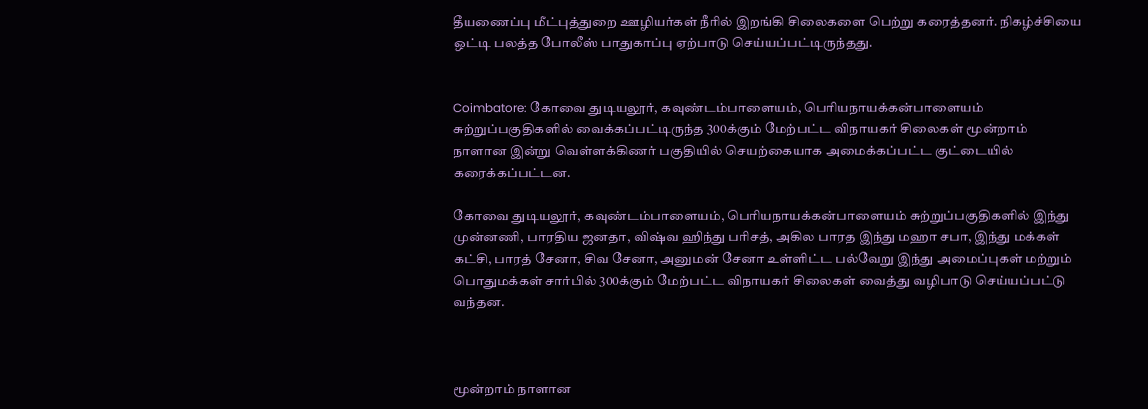தீயணைப்பு மீட்புத்துறை ஊழியர்கள் நீரில் இறங்கி சிலைகளை பெற்று கரைத்தனர். நிகழ்ச்சியை ஒட்டி பலத்த போலீஸ் பாதுகாப்பு ஏற்பாடு செய்யப்பட்டிருந்தது.


Coimbatore: கோவை துடியலூர், கவுண்டம்பாளையம், பெரியநாயக்கன்பாளையம் சுற்றுப்பகுதிகளில் வைக்கப்பட்டிருந்த 300க்கும் மேற்பட்ட விநாயகர் சிலைகள் மூன்றாம் நாளான இன்று வெள்ளக்கிணர் பகுதியில் செயற்கையாக அமைக்கப்பட்ட குட்டையில் கரைக்கப்பட்டன.

கோவை துடியலூர், கவுண்டம்பாளையம், பெரியநாயக்கன்பாளையம் சுற்றுப்பகுதிகளில் இந்து முன்னணி, பாரதிய ஜனதா, விஷ்வ ஹிந்து பரிசத், அகில பாரத இந்து மஹா சபா, இந்து மக்கள் கட்சி, பாரத் சேனா, சிவ சேனா, அனுமன் சேனா உள்ளிட்ட பல்வேறு இந்து அமைப்புகள் மற்றும் பொதுமக்கள் சார்பில் 300க்கும் மேற்பட்ட விநாயகர் சிலைகள் வைத்து வழிபாடு செய்யப்பட்டு வந்தன.



மூன்றாம் நாளான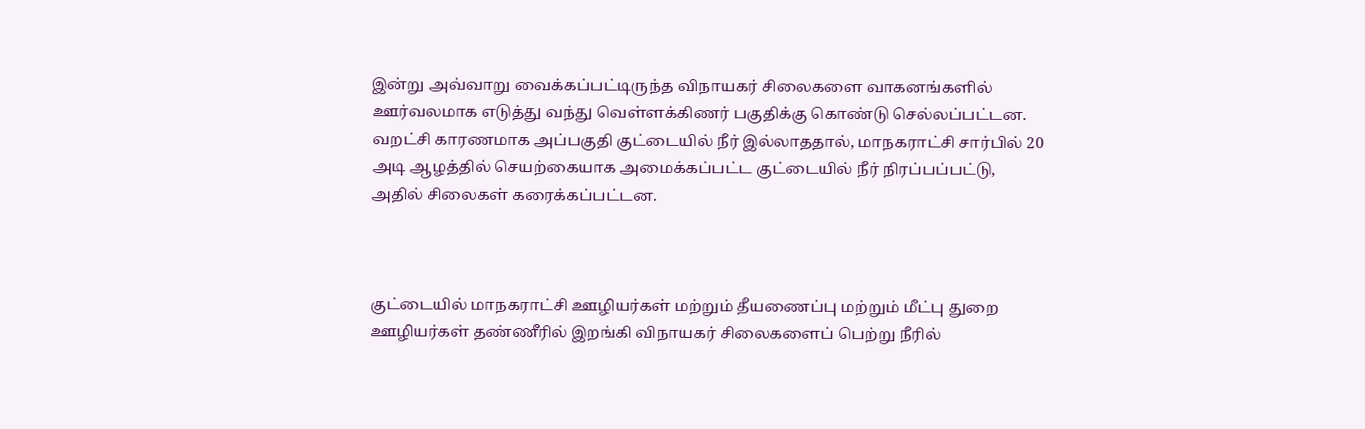இன்று அவ்வாறு வைக்கப்பட்டிருந்த விநாயகர் சிலைகளை வாகனங்களில் ஊர்வலமாக எடுத்து வந்து வெள்ளக்கிணர் பகுதிக்கு கொண்டு செல்லப்பட்டன. வறட்சி காரணமாக அப்பகுதி குட்டையில் நீர் இல்லாததால், மாநகராட்சி சார்பில் 20 அடி ஆழத்தில் செயற்கையாக அமைக்கப்பட்ட குட்டையில் நீர் நிரப்பப்பட்டு, அதில் சிலைகள் கரைக்கப்பட்டன.



குட்டையில் மாநகராட்சி ஊழியர்கள் மற்றும் தீயணைப்பு மற்றும் மீட்பு துறை ஊழியர்கள் தண்ணீரில் இறங்கி விநாயகர் சிலைகளைப் பெற்று நீரில்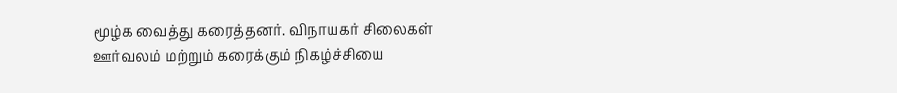மூழ்க வைத்து கரைத்தனர். விநாயகர் சிலைகள் ஊர்வலம் மற்றும் கரைக்கும் நிகழ்ச்சியை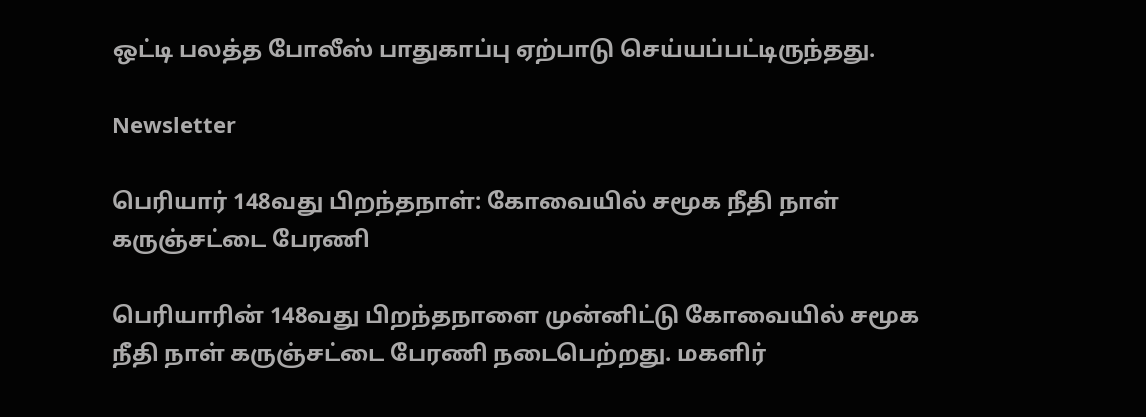ஒட்டி பலத்த போலீஸ் பாதுகாப்பு ஏற்பாடு செய்யப்பட்டிருந்தது.

Newsletter

பெரியார் 148வது பிறந்தநாள்: கோவையில் சமூக நீதி நாள் கருஞ்சட்டை பேரணி

பெரியாரின் 148வது பிறந்தநாளை முன்னிட்டு கோவையில் சமூக நீதி நாள் கருஞ்சட்டை பேரணி நடைபெற்றது. மகளிர்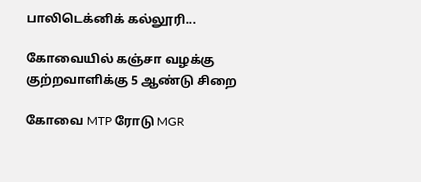பாலிடெக்னிக் கல்லூரி...

கோவையில் கஞ்சா வழக்கு குற்றவாளிக்கு 5 ஆண்டு சிறை

கோவை MTP ரோடு MGR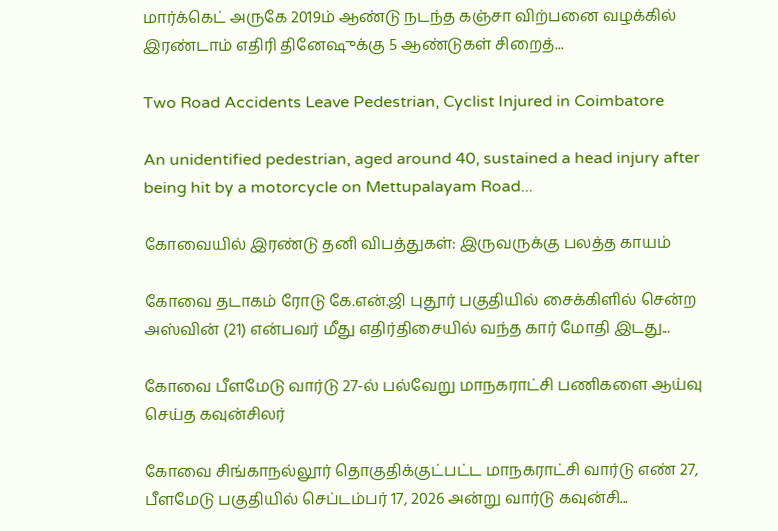மார்க்கெட் அருகே 2019ம் ஆண்டு நடந்த கஞ்சா விற்பனை வழக்கில் இரண்டாம் எதிரி தினேஷுக்கு 5 ஆண்டுகள் சிறைத்...

Two Road Accidents Leave Pedestrian, Cyclist Injured in Coimbatore

An unidentified pedestrian, aged around 40, sustained a head injury after being hit by a motorcycle on Mettupalayam Road...

கோவையில் இரண்டு தனி விபத்துகள்: இருவருக்கு பலத்த காயம்

கோவை தடாகம் ரோடு கே.என்.ஜி புதூர் பகுதியில் சைக்கிளில் சென்ற அஸ்வின் (21) என்பவர் மீது எதிர்திசையில் வந்த கார் மோதி இடது...

கோவை பீளமேடு வார்டு 27-ல் பல்வேறு மாநகராட்சி பணிகளை ஆய்வு செய்த கவுன்சிலர்

கோவை சிங்காநல்லூர் தொகுதிக்குட்பட்ட மாநகராட்சி வார்டு எண் 27, பீளமேடு பகுதியில் செப்டம்பர் 17, 2026 அன்று வார்டு கவுன்சி...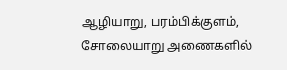ஆழியாறு, பரம்பிக்குளம், சோலையாறு அணைகளில்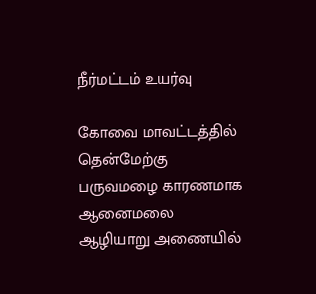நீர்மட்டம் உயர்வு

கோவை மாவட்டத்தில் தென்மேற்கு பருவமழை காரணமாக ஆனைமலை ஆழியாறு அணையில்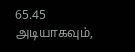65.45 அடியாகவும்,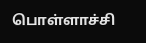பொள்ளாச்சி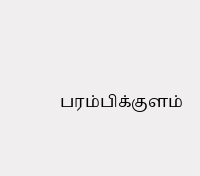பரம்பிக்குளம்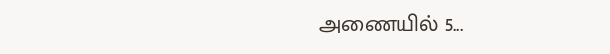அணையில் 5...